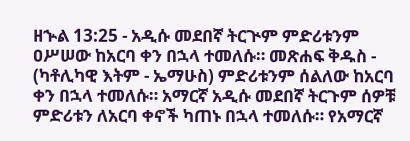ዘኍል 13:25 - አዲሱ መደበኛ ትርጒም ምድሪቱንም ዐሥሠው ከአርባ ቀን በኋላ ተመለሱ። መጽሐፍ ቅዱስ - (ካቶሊካዊ እትም - ኤማሁስ) ምድሪቱንም ሰልለው ከአርባ ቀን በኋላ ተመለሱ። አማርኛ አዲሱ መደበኛ ትርጉም ሰዎቹ ምድሪቱን ለአርባ ቀኖች ካጠኑ በኋላ ተመለሱ። የአማርኛ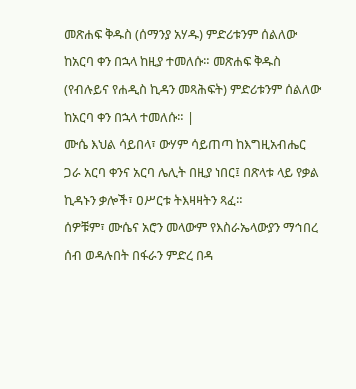መጽሐፍ ቅዱስ (ሰማንያ አሃዱ) ምድሪቱንም ሰልለው ከአርባ ቀን በኋላ ከዚያ ተመለሱ። መጽሐፍ ቅዱስ (የብሉይና የሐዲስ ኪዳን መጻሕፍት) ምድሪቱንም ሰልለው ከአርባ ቀን በኋላ ተመለሱ። |
ሙሴ እህል ሳይበላ፣ ውሃም ሳይጠጣ ከእግዚአብሔር ጋራ አርባ ቀንና አርባ ሌሊት በዚያ ነበር፤ በጽላቱ ላይ የቃል ኪዳኑን ቃሎች፣ ዐሥርቱ ትእዛዛትን ጻፈ።
ሰዎቹም፣ ሙሴና አሮን መላውም የእስራኤላውያን ማኅበረ ሰብ ወዳሉበት በፋራን ምድረ በዳ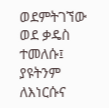ወደምትገኘው ወደ ቃዴስ ተመለሱ፤ ያዩትንም ለእነርሱና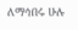ለማኅበሩ ሁሉ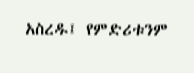አስረዱ፤ የምድሪቱንም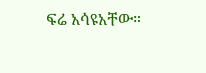ፍሬ አሳዩአቸው።